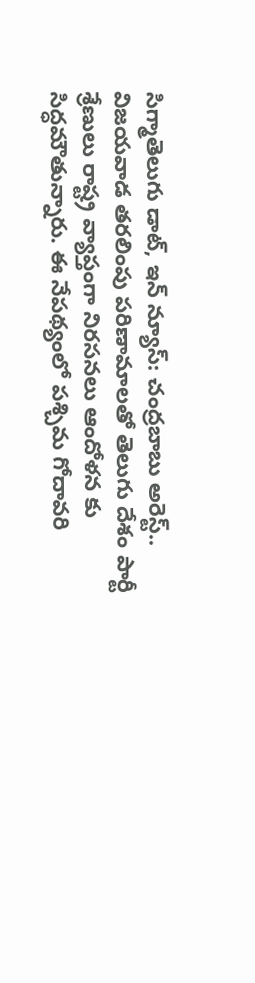సిగ్మాతెలుగు డాట్, ఇన్ న్యూస్: చంద్రబాబు అరెస్ట్.. విజయవాడ తరలింపు పరిణామాలతో తెలుగు దేశం పార్టీ శ్రేణులు రాష్ట్ర వ్యాప్తంగా నిరసనలు ఆందోళన కు సిద్ధమౌతున్నారు. ఈ నేపథ్యంలో పశ్చిమ గోదావరి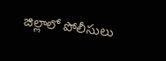జిల్లాలో పోలీసులు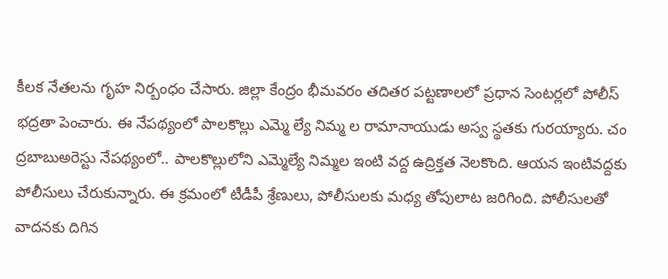కీలక నేతలను గృహ నిర్బంధం చేసారు. జిల్లా కేంద్రం భీమవరం తదితర పట్టణాలలో ప్రధాన సెంటర్లలో పోలీస్ భద్రతా పెంచారు. ఈ నేపథ్యంలో పాలకొల్లు ఎమ్మె ల్యే నిమ్మ ల రామానాయుడు అస్వ స్థతకు గురయ్యారు. చం ద్రబాబుఅరెస్టు నేపథ్యంలో.. పాలకొల్లులోని ఎమ్మెల్యే నిమ్మల ఇంటి వద్ద ఉద్రిక్తత నెలకొంది. ఆయన ఇంటివద్దకు పోలీసులు చేరుకున్నారు. ఈ క్రమంలో టీడీపీ శ్రేణులు, పోలీసులకు మధ్య తోపులాట జరిగింది. పోలీసులతో వాదనకు దిగిన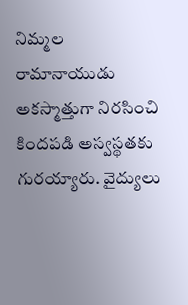నిమ్మల రామానాయుడు అకస్మాత్తుగా నిరసించి కిందపడి అస్వస్థతకు గురయ్యారు. వైద్యులు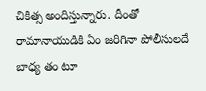చికిత్స అందిస్తున్నారు. దీంతో రామానాయుడికి ఏం జరిగినా పోలీసులదే బాధ్య తం టూ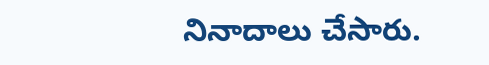నినాదాలు చేసారు.